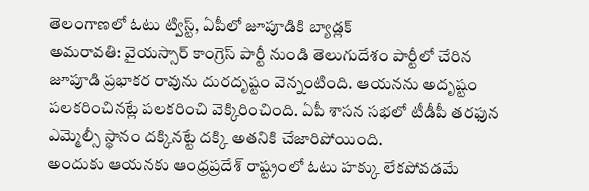తెలంగాణలో ఓటు ట్విస్ట్, ఏపీలో జూపూడికి బ్యాడ్లక్
అమరావతి: వైయస్సార్ కాంగ్రెస్ పార్టీ నుండి తెలుగుదేశం పార్టీలో చేరిన జూపూడి ప్రభాకర రావును దురదృష్టం వెన్నంటింది. ఆయనను అదృష్టం పలకరించినట్లే పలకరించి వెక్కిరించింది. ఏపీ శాసన సభలో టీడీపీ తరఫున ఎమ్మెల్సీ స్థానం దక్కినట్టే దక్కి అతనికి చేజారిపోయింది.
అందుకు ఆయనకు ఆంధ్రప్రదేశ్ రాష్ట్రంలో ఓటు హక్కు లేకపోవడమే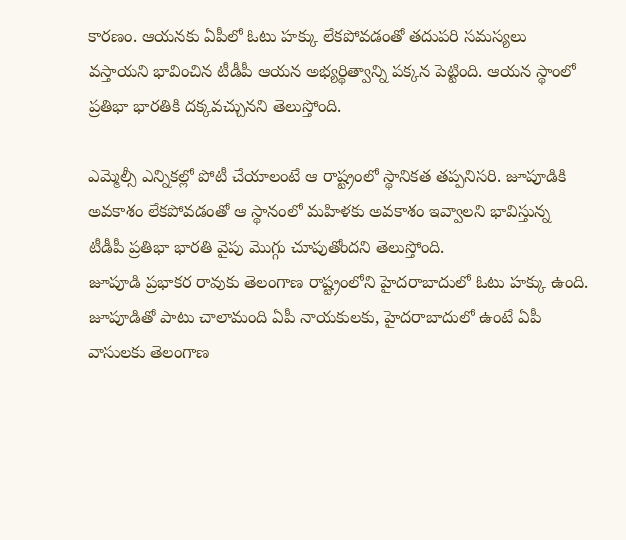కారణం. ఆయనకు ఏపీలో ఓటు హక్కు లేకపోవడంతో తదుపరి సమస్యలు వస్తాయని భావించిన టీడీపీ ఆయన అభ్యర్థిత్వాన్ని పక్కన పెట్టింది. ఆయన స్థాంలో ప్రతిభా భారతికి దక్కవచ్చునని తెలుస్తోంది.

ఎమ్మెల్సీ ఎన్నికల్లో పోటీ చేయాలంటే ఆ రాష్ట్రంలో స్థానికత తప్పనిసరి. జూపూడికి అవకాశం లేకపోవడంతో ఆ స్థానంలో మహిళకు అవకాశం ఇవ్వాలని భావిస్తున్న టీడీపీ ప్రతిభా భారతి వైపు మొగ్గు చూపుతోందని తెలుస్తోంది.
జూపూడి ప్రభాకర రావుకు తెలంగాణ రాష్ట్రంలోని హైదరాబాదులో ఓటు హక్కు ఉంది. జూపూడితో పాటు చాలామంది ఏపీ నాయకులకు, హైదరాబాదులో ఉంటే ఏపీ వాసులకు తెలంగాణ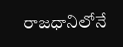రాజధానిలోనే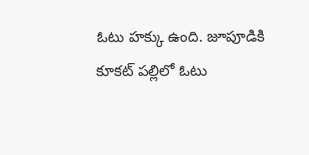ఓటు హక్కు ఉంది. జూపూడికి కూకట్ పల్లిలో ఓటు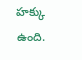హక్కు ఉంది.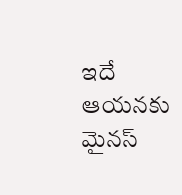ఇదే ఆయనకు మైనస్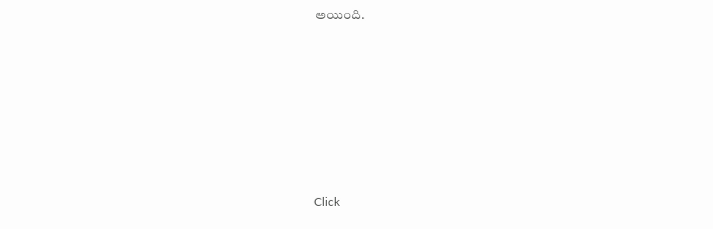అయింది.












Click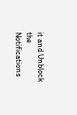it and Unblock the Notifications